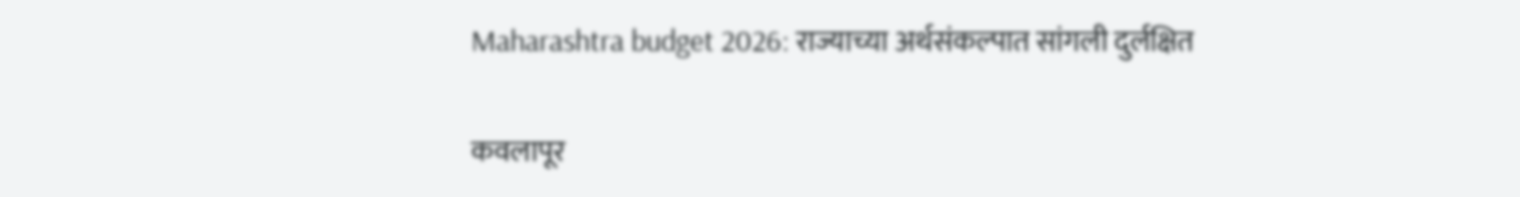Maharashtra budget 2026: राज्याच्या अर्थसंकल्पात सांगली दुर्लक्षित

कवलापूर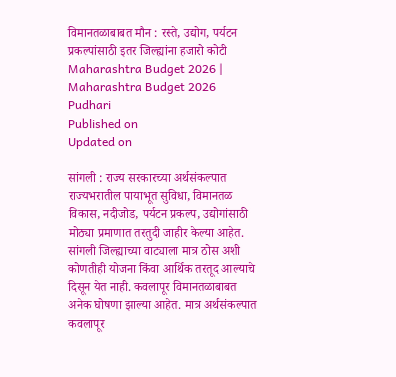विमानतळाबाबत मौन : रस्ते, उद्योग, पर्यटन प्रकल्पांसाठी इतर जिल्ह्यांना हजारो कोटी
Maharashtra Budget 2026 |
Maharashtra Budget 2026 Pudhari
Published on
Updated on

सांगली : राज्य सरकारच्या अर्थसंकल्पात राज्यभरातील पायाभूत सुविधा, विमानतळ विकास, नदीजोड, पर्यटन प्रकल्प, उद्योगांसाठी मोठ्या प्रमाणात तरतुदी जाहीर केल्या आहेत. सांगली जिल्ह्याच्या वाट्याला मात्र ठोस अशी कोणतीही योजना किंवा आर्थिक तरतूद आल्याचे दिसून येत नाही. कवलापूर विमानतळाबाबत अनेक घोषणा झाल्या आहेत. मात्र अर्थसंकल्पात कवलापूर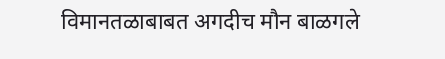विमानतळाबाबत अगदीच मौन बाळगले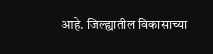आहे. जिल्ह्यातील विकासाच्या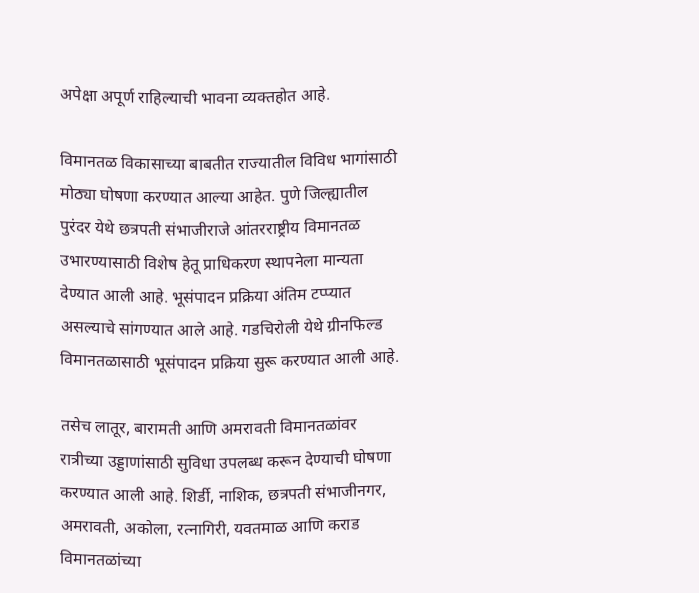अपेक्षा अपूर्ण राहिल्याची भावना व्यक्तहोत आहे.

विमानतळ विकासाच्या बाबतीत राज्यातील विविध भागांसाठी मोठ्या घोषणा करण्यात आल्या आहेत. पुणे जिल्ह्यातील पुरंदर येथे छत्रपती संभाजीराजे आंतरराष्ट्रीय विमानतळ उभारण्यासाठी विशेष हेतू प्राधिकरण स्थापनेला मान्यता देण्यात आली आहे. भूसंपादन प्रक्रिया अंतिम टप्प्यात असल्याचे सांगण्यात आले आहे. गडचिरोली येथे ग्रीनफिल्ड विमानतळासाठी भूसंपादन प्रक्रिया सुरू करण्यात आली आहे.

तसेच लातूर, बारामती आणि अमरावती विमानतळांवर रात्रीच्या उड्डाणांसाठी सुविधा उपलब्ध करून देण्याची घोषणा करण्यात आली आहे. शिर्डी, नाशिक, छत्रपती संभाजीनगर, अमरावती, अकोला, रत्नागिरी, यवतमाळ आणि कराड विमानतळांच्या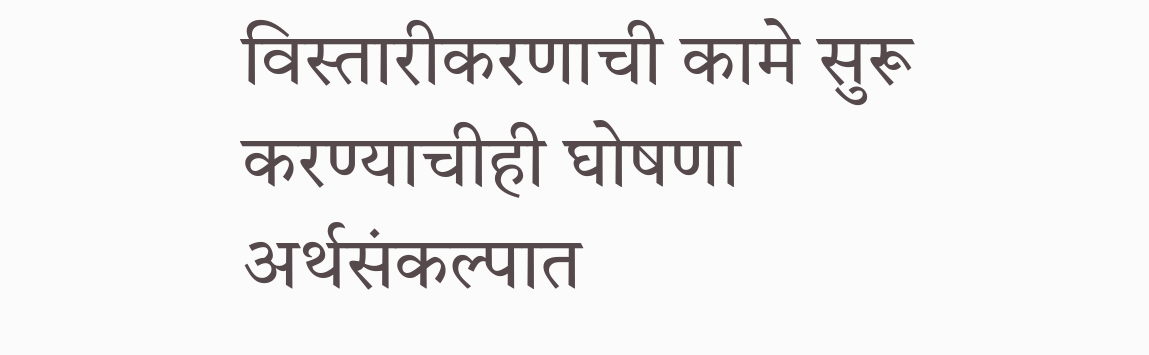विस्तारीकरणाची कामे सुरू करण्याचीही घोषणा अर्थसंकल्पात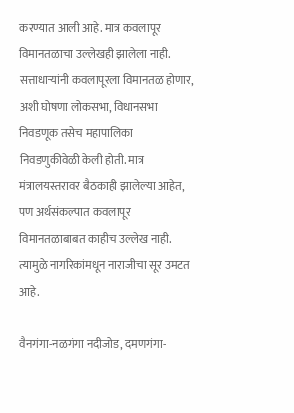करण्यात आली आहे. मात्र कवलापूर विमानतळाचा उल्लेखही झालेला नाही. सत्ताधाऱ्यांनी कवलापूरला विमानतळ होणार, अशी घोषणा लोकसभा, विधानसभा निवडणूक तसेच महापालिका निवडणुकीवेळी केली होती. मात्र मंत्रालयस्तरावर बैठकाही झालेल्या आहेत, पण अर्थसंकल्पात कवलापूर विमानतळाबाबत काहीच उल्लेख नाही. त्यामुळे नागरिकांमधून नाराजीचा सूर उमटत आहे.

वैनगंगा-नळगंगा नदीजोड, दमणगंगा-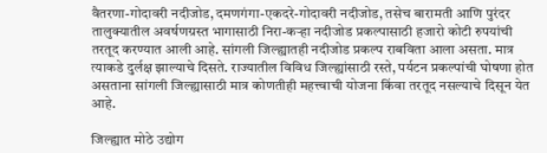वैतरणा-गोदावरी नदीजोड, दमणगंगा-एकदरे-गोदावरी नदीजोड, तसेच बारामती आणि पुरंदर तालुक्यातील अवर्षणग्रस्त भागासाठी निरा-कऱ्हा नदीजोड प्रकल्पासाठी हजारो कोटी रुपयांची तरतूद करण्यात आली आहे. सांगली जिल्ह्यातही नदीजोड प्रकल्प राबविता आला असता. मात्र त्याकडे दुर्लक्ष झाल्याचे दिसते. राज्यातील विविध जिल्ह्यांसाठी रस्ते, पर्यटन प्रकल्पांची घोषणा होत असताना सांगली जिल्ह्यासाठी मात्र कोणतीही महत्त्वाची योजना किंवा तरतूद नसल्याचे दिसून येत आहे.

जिल्ह्यात मोठे उद्योग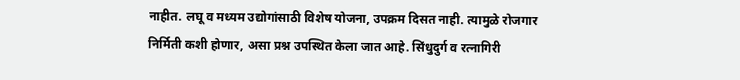नाहीत. लघू व मध्यम उद्योगांसाठी विशेष योजना, उपक्रम दिसत नाही. त्यामुळे रोजगार निर्मिती कशी होणार, असा प्रश्न उपस्थित केला जात आहे. सिंधुदुर्ग व रत्नागिरी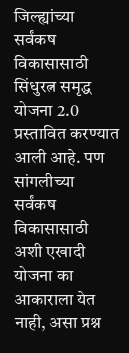जिल्ह्यांच्या सर्वंकष विकासासाठी सिंधुरत्न समृद्ध योजना 2.0 प्रस्तावित करण्यात आली आहे. पण सांगलीच्या सर्वंकष विकासासाठी अशी एखादी योजना का आकाराला येत नाही, असा प्रश्न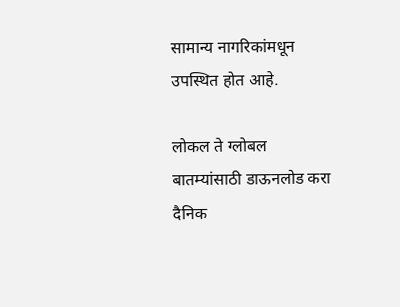सामान्य नागरिकांमधून उपस्थित होत आहे.

लोकल ते ग्लोबल बातम्यांसाठी डाऊनलोड करा दैनिक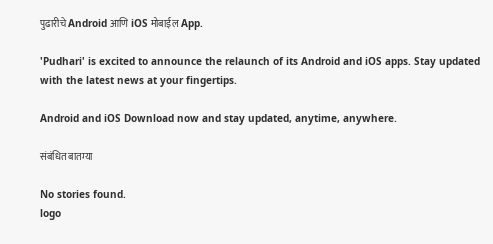पुढारीचे Android आणि iOS मोबाईल App.

'Pudhari' is excited to announce the relaunch of its Android and iOS apps. Stay updated with the latest news at your fingertips.

Android and iOS Download now and stay updated, anytime, anywhere.

संबंधित बातम्या

No stories found.
logo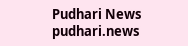Pudhari News
pudhari.news